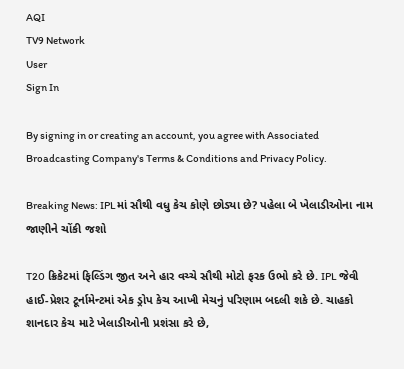AQI
TV9 Network
User
Sign In

By signing in or creating an account, you agree with Associated Broadcasting Company's Terms & Conditions and Privacy Policy.

Breaking News: IPLમાં સૌથી વધુ કેચ કોણે છોડ્યા છે? પહેલા બે ખેલાડીઓના નામ જાણીને ચોંકી જશો

T20 ક્રિકેટમાં ફિલ્ડિંગ જીત અને હાર વચ્ચે સૌથી મોટો ફરક ઉભો કરે છે. IPL જેવી હાઈ-પ્રેશર ટૂર્નામેન્ટમાં એક ડ્રોપ કેચ આખી મેચનું પરિણામ બદલી શકે છે. ચાહકો શાનદાર કેચ માટે ખેલાડીઓની પ્રશંસા કરે છે,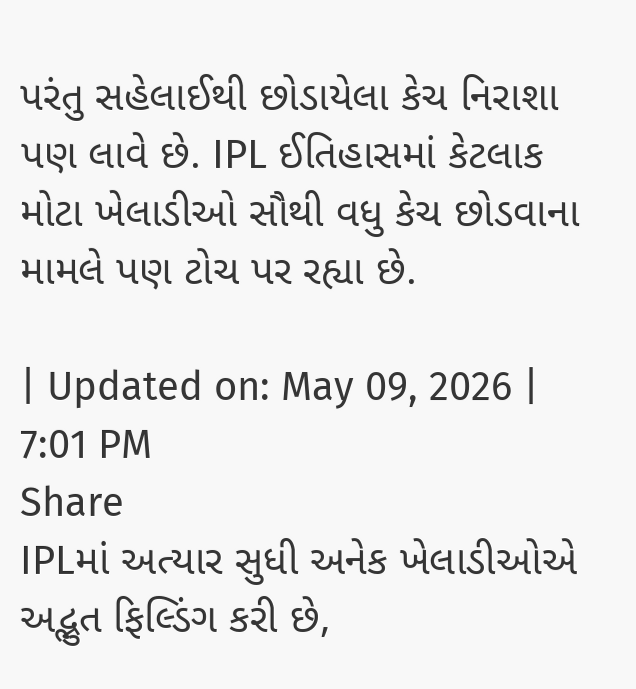પરંતુ સહેલાઈથી છોડાયેલા કેચ નિરાશા પણ લાવે છે. IPL ઈતિહાસમાં કેટલાક મોટા ખેલાડીઓ સૌથી વધુ કેચ છોડવાના મામલે પણ ટોચ પર રહ્યા છે.

| Updated on: May 09, 2026 | 7:01 PM
Share
IPLમાં અત્યાર સુધી અનેક ખેલાડીઓએ અદ્ભુત ફિલ્ડિંગ કરી છે,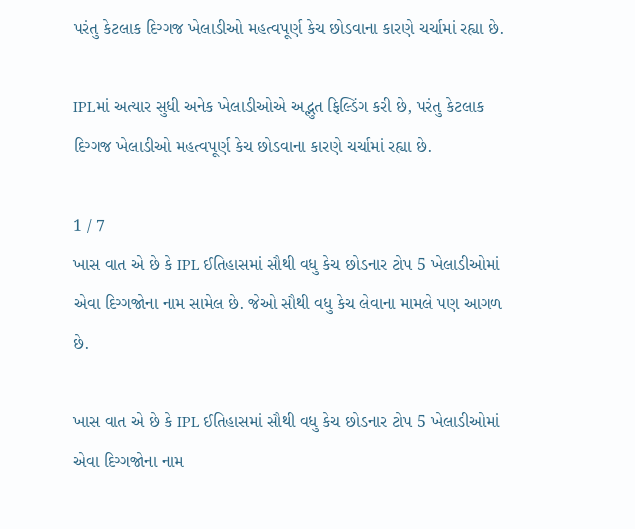પરંતુ કેટલાક દિગ્ગજ ખેલાડીઓ મહત્વપૂર્ણ કેચ છોડવાના કારણે ચર્ચામાં રહ્યા છે.

IPLમાં અત્યાર સુધી અનેક ખેલાડીઓએ અદ્ભુત ફિલ્ડિંગ કરી છે, પરંતુ કેટલાક દિગ્ગજ ખેલાડીઓ મહત્વપૂર્ણ કેચ છોડવાના કારણે ચર્ચામાં રહ્યા છે.

1 / 7
ખાસ વાત એ છે કે IPL ઈતિહાસમાં સૌથી વધુ કેચ છોડનાર ટોપ 5 ખેલાડીઓમાં એવા દિગ્ગજોના નામ સામેલ છે. જેઓ સૌથી વધુ કેચ લેવાના મામલે પણ આગળ છે.

ખાસ વાત એ છે કે IPL ઈતિહાસમાં સૌથી વધુ કેચ છોડનાર ટોપ 5 ખેલાડીઓમાં એવા દિગ્ગજોના નામ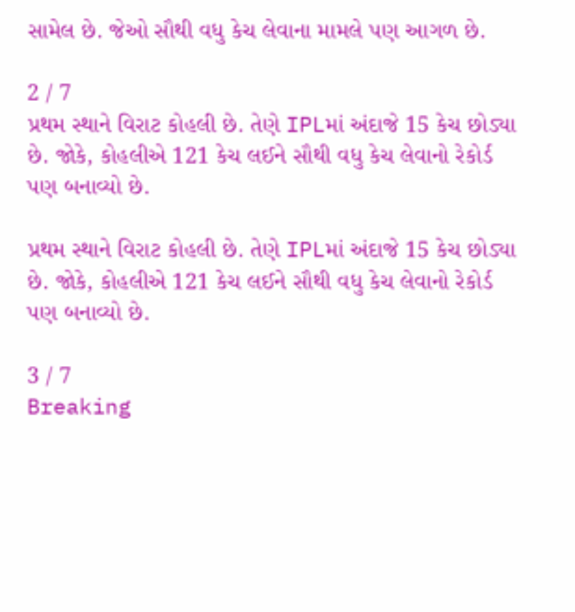સામેલ છે. જેઓ સૌથી વધુ કેચ લેવાના મામલે પણ આગળ છે.

2 / 7
પ્રથમ સ્થાને વિરાટ કોહલી છે. તેણે IPLમાં અંદાજે 15 કેચ છોડ્યા છે. જોકે, કોહલીએ 121 કેચ લઈને સૌથી વધુ કેચ લેવાનો રેકોર્ડ પણ બનાવ્યો છે.

પ્રથમ સ્થાને વિરાટ કોહલી છે. તેણે IPLમાં અંદાજે 15 કેચ છોડ્યા છે. જોકે, કોહલીએ 121 કેચ લઈને સૌથી વધુ કેચ લેવાનો રેકોર્ડ પણ બનાવ્યો છે.

3 / 7
Breaking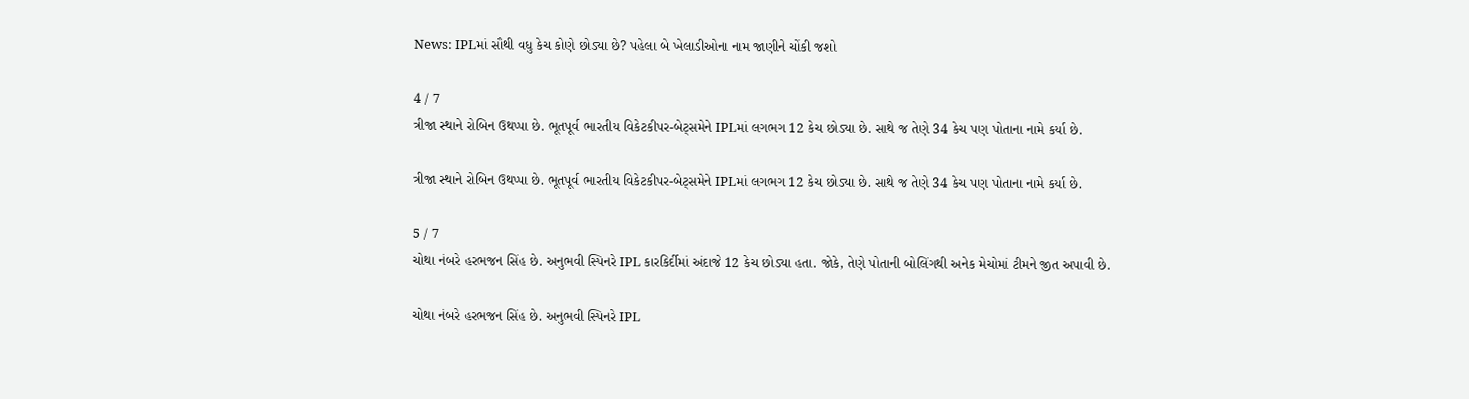News: IPLમાં સૌથી વધુ કેચ કોણે છોડ્યા છે? પહેલા બે ખેલાડીઓના નામ જાણીને ચોંકી જશો

4 / 7
ત્રીજા સ્થાને રોબિન ઉથપ્પા છે. ભૂતપૂર્વ ભારતીય વિકેટકીપર-બેટ્સમેને IPLમાં લગભગ 12 કેચ છોડ્યા છે. સાથે જ તેણે 34 કેચ પણ પોતાના નામે કર્યા છે.

ત્રીજા સ્થાને રોબિન ઉથપ્પા છે. ભૂતપૂર્વ ભારતીય વિકેટકીપર-બેટ્સમેને IPLમાં લગભગ 12 કેચ છોડ્યા છે. સાથે જ તેણે 34 કેચ પણ પોતાના નામે કર્યા છે.

5 / 7
ચોથા નંબરે હરભજન સિંહ છે. અનુભવી સ્પિનરે IPL કારકિર્દીમાં અંદાજે 12 કેચ છોડ્યા હતા. જોકે, તેણે પોતાની બોલિંગથી અનેક મેચોમાં ટીમને જીત અપાવી છે.

ચોથા નંબરે હરભજન સિંહ છે. અનુભવી સ્પિનરે IPL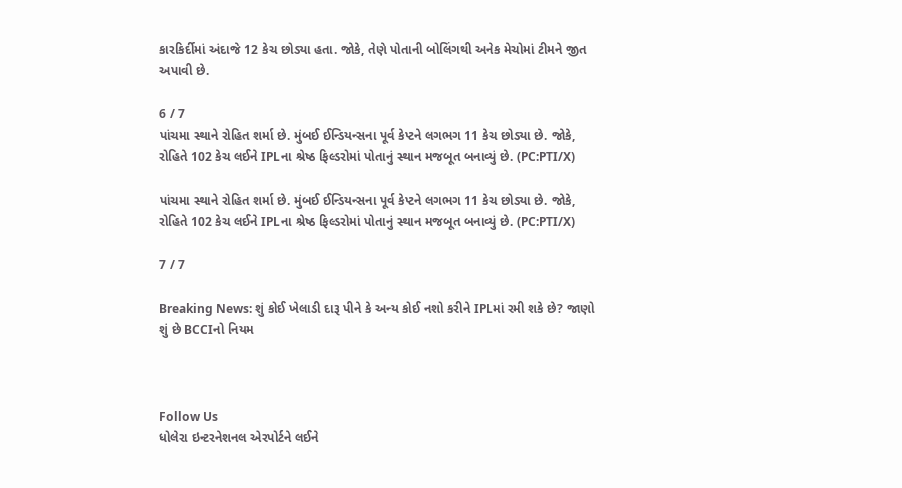કારકિર્દીમાં અંદાજે 12 કેચ છોડ્યા હતા. જોકે, તેણે પોતાની બોલિંગથી અનેક મેચોમાં ટીમને જીત અપાવી છે.

6 / 7
પાંચમા સ્થાને રોહિત શર્મા છે. મુંબઈ ઈન્ડિયન્સના પૂર્વ કેપ્ટને લગભગ 11 કેચ છોડ્યા છે. જોકે, રોહિતે 102 કેચ લઈને IPLના શ્રેષ્ઠ ફિલ્ડરોમાં પોતાનું સ્થાન મજબૂત બનાવ્યું છે. (PC:PTI/X)

પાંચમા સ્થાને રોહિત શર્મા છે. મુંબઈ ઈન્ડિયન્સના પૂર્વ કેપ્ટને લગભગ 11 કેચ છોડ્યા છે. જોકે, રોહિતે 102 કેચ લઈને IPLના શ્રેષ્ઠ ફિલ્ડરોમાં પોતાનું સ્થાન મજબૂત બનાવ્યું છે. (PC:PTI/X)

7 / 7

Breaking News: શું કોઈ ખેલાડી દારૂ પીને કે અન્ય કોઈ નશો કરીને IPLમાં રમી શકે છે? જાણો શું છે BCCIનો નિયમ



Follow Us
ધોલેરા ઇન્ટરનેશનલ એરપોર્ટને લઈને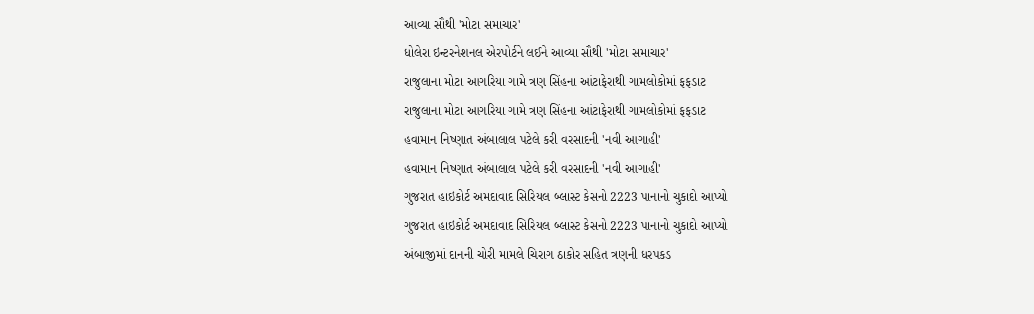આવ્યા સૌથી 'મોટા સમાચાર'
ધોલેરા ઇન્ટરનેશનલ એરપોર્ટને લઈને આવ્યા સૌથી 'મોટા સમાચાર'
રાજુલાના મોટા આગરિયા ગામે ત્રણ સિંહના આંટાફેરાથી ગામલોકોમાં ફફડાટ
રાજુલાના મોટા આગરિયા ગામે ત્રણ સિંહના આંટાફેરાથી ગામલોકોમાં ફફડાટ
હવામાન નિષ્ણાત અંબાલાલ પટેલે કરી વરસાદની 'નવી આગાહી'
હવામાન નિષ્ણાત અંબાલાલ પટેલે કરી વરસાદની 'નવી આગાહી'
ગુજરાત હાઇકોર્ટ અમદાવાદ સિરિયલ બ્લાસ્ટ કેસનો 2223 પાનાનો ચુકાદો આપ્યો
ગુજરાત હાઇકોર્ટ અમદાવાદ સિરિયલ બ્લાસ્ટ કેસનો 2223 પાનાનો ચુકાદો આપ્યો
અંબાજીમાં દાનની ચોરી મામલે ચિરાગ ઠાકોર સહિત ત્રણની ધરપકડ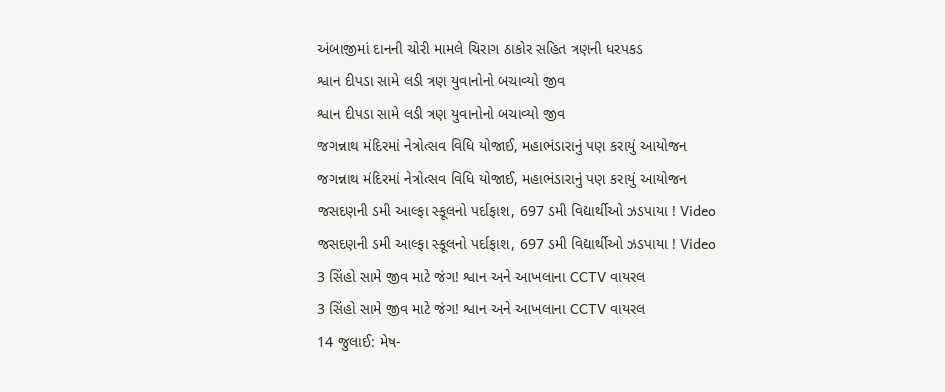અંબાજીમાં દાનની ચોરી મામલે ચિરાગ ઠાકોર સહિત ત્રણની ધરપકડ
શ્વાન દીપડા સામે લડી ત્રણ યુવાનોનો બચાવ્યો જીવ
શ્વાન દીપડા સામે લડી ત્રણ યુવાનોનો બચાવ્યો જીવ
જગન્નાથ મંદિરમાં નેત્રોત્સવ વિધિ યોજાઈ, મહાભંડારાનું પણ કરાયું આયોજન
જગન્નાથ મંદિરમાં નેત્રોત્સવ વિધિ યોજાઈ, મહાભંડારાનું પણ કરાયું આયોજન
જસદણની ડમી આલ્ફા સ્કૂલનો પર્દાફાશ, 697 ડમી વિદ્યાર્થીઓ ઝડપાયા ! Video
જસદણની ડમી આલ્ફા સ્કૂલનો પર્દાફાશ, 697 ડમી વિદ્યાર્થીઓ ઝડપાયા ! Video
3 સિંહો સામે જીવ માટે જંગ! શ્વાન અને આખલાના CCTV વાયરલ
3 સિંહો સામે જીવ માટે જંગ! શ્વાન અને આખલાના CCTV વાયરલ
14 જુલાઈ: મેષ-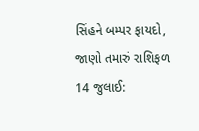સિંહને બમ્પર ફાયદો, જાણો તમારું રાશિફળ
14 જુલાઈ: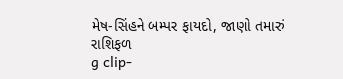મેષ-સિંહને બમ્પર ફાયદો, જાણો તમારું રાશિફળ
g clip-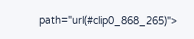path="url(#clip0_868_265)">